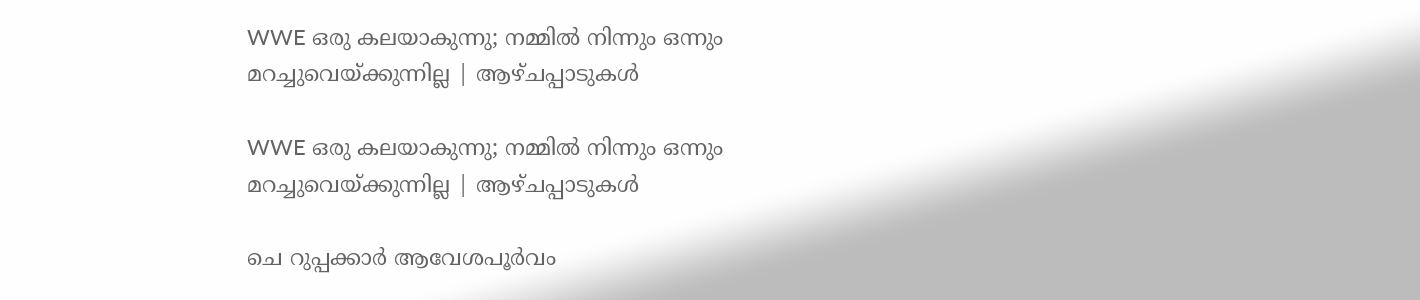WWE ഒരു കലയാകുന്നു; നമ്മിൽ നിന്നും ഒന്നും മറച്ചുവെയ്ക്കുന്നില്ല | ആഴ്ചപ്പാടുകൾ

WWE ഒരു കലയാകുന്നു; നമ്മിൽ നിന്നും ഒന്നും മറച്ചുവെയ്ക്കുന്നില്ല | ആഴ്ചപ്പാടുകൾ

ചെ റുപ്പക്കാർ ആവേശപൂർവം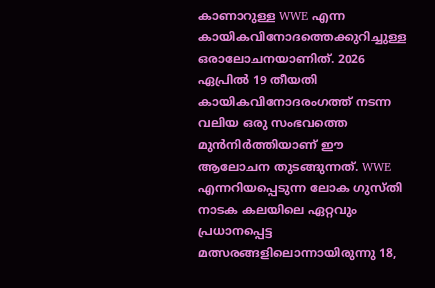കാണാറുള്ള WWE എന്ന കായികവിനോദത്തെക്കുറിച്ചുള്ള ഒരാലോചനയാണിത്. 2026 ഏപ്രിൽ 19 തീയതി കായികവിനോദരംഗത്ത് നടന്ന വലിയ ഒരു സംഭവത്തെ മുൻനിർത്തിയാണ് ഈ ആലോചന തുടങ്ങുന്നത്. WWE എന്നറിയപ്പെടുന്ന ലോക ഗുസ്തി നാടക കലയിലെ ഏറ്റവും പ്രധാനപ്പെട്ട മത്സരങ്ങളിലൊന്നായിരുന്നു 18,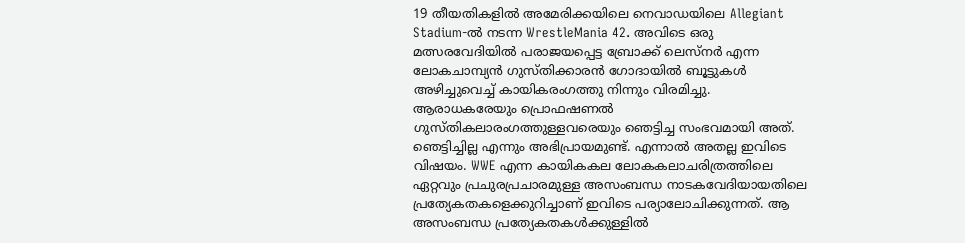19 തീയതികളിൽ അമേരിക്കയിലെ നെവാഡയിലെ Allegiant Stadium-ൽ നടന്ന WrestleMania 42. അവിടെ ഒരു മത്സരവേദിയിൽ പരാജയപ്പെട്ട ബ്രോക്ക് ലെസ്‌നർ എന്ന ലോകചാമ്പ്യൻ ഗുസ്തിക്കാരൻ ഗോദായിൽ ബൂട്ടുകൾ അഴിച്ചുവെച്ച് കായികരംഗത്തു നിന്നും വിരമിച്ചു. ആരാധകരേയും പ്രൊഫഷണൽ ഗുസ്തികലാരംഗത്തുള്ളവരെയും ഞെട്ടിച്ച സംഭവമായി അത്. ഞെട്ടിച്ചില്ല എന്നും അഭിപ്രായമുണ്ട്. എന്നാൽ അതല്ല ഇവിടെ വിഷയം. WWE എന്ന കായികകല ലോകകലാചരിത്രത്തിലെ ഏറ്റവും പ്രചുരപ്രചാരമുള്ള അസംബന്ധ നാടകവേദിയായതിലെ പ്രത്യേകതകളെക്കുറിച്ചാണ് ഇവിടെ പര്യാലോചിക്കുന്നത്. ആ അസംബന്ധ പ്രത്യേകതകൾക്കുള്ളിൽ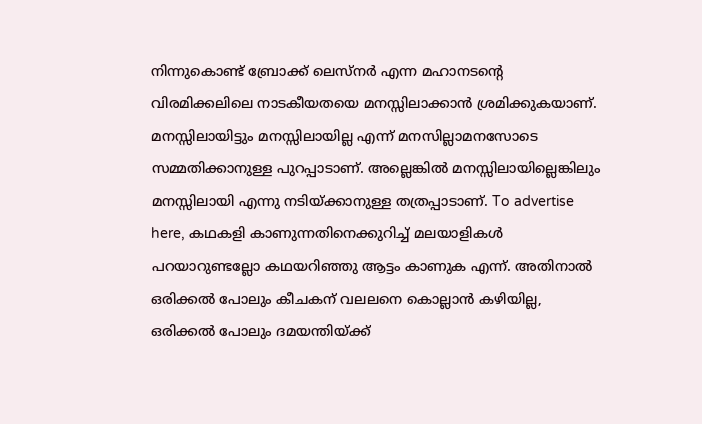നിന്നുകൊണ്ട് ബ്രോക്ക് ലെസ്‌നർ എന്ന മഹാനടന്റെ വിരമിക്കലിലെ നാടകീയതയെ മനസ്സിലാക്കാൻ ശ്രമിക്കുകയാണ്. മനസ്സിലായിട്ടും മനസ്സിലായില്ല എന്ന് മനസില്ലാമനസോടെ സമ്മതിക്കാനുള്ള പുറപ്പാടാണ്. അല്ലെങ്കിൽ മനസ്സിലായില്ലെങ്കിലും മനസ്സിലായി എന്നു നടിയ്ക്കാനുള്ള തത്രപ്പാടാണ്. To advertise here, കഥകളി കാണുന്നതിനെക്കുറിച്ച് മലയാളികൾ പറയാറുണ്ടല്ലോ കഥയറിഞ്ഞു ആട്ടം കാണുക എന്ന്. അതിനാൽ ഒരിക്കൽ പോലും കീചകന് വലലനെ കൊല്ലാൻ കഴിയില്ല, ഒരിക്കൽ പോലും ദമയന്തിയ്ക്ക്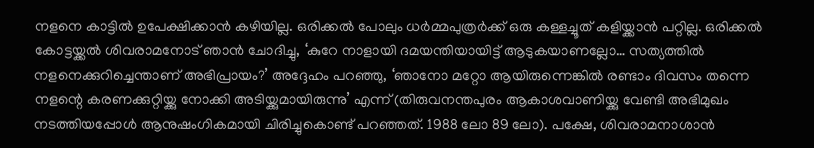നളനെ കാട്ടിൽ ഉപേക്ഷിക്കാൻ കഴിയില്ല. ഒരിക്കൽ പോലും ധർമ്മപുത്രർക്ക് ഒരു കള്ളച്ചൂത് കളിയ്ക്കാൻ പറ്റില്ല. ഒരിക്കൽ കോട്ടയ്ക്കൽ ശിവരാമനോട് ഞാൻ ചോദിച്ചു, ‘കുറേ നാളായി ദമയന്തിയായിട്ട് ആടുകയാണല്ലോ… സത്യത്തിൽ നളനെക്കുറിച്ചെന്താണ് അഭിപ്രായം?’ അദ്ദേഹം പറഞ്ഞു, ‘ഞാനോ മറ്റോ ആയിരുന്നെങ്കിൽ രണ്ടാം ദിവസം തന്നെ നളന്റെ കരണക്കുറ്റിയ്ക്കു നോക്കി അടിയ്ക്കുമായിരുന്നു’ എന്ന് (തിരുവനന്തപുരം ആകാശവാണിയ്ക്കു വേണ്ടി അഭിമുഖം നടത്തിയപ്പോൾ ആനുഷംഗികമായി ചിരിച്ചുകൊണ്ട് പറഞ്ഞത്. 1988 ലോ 89 ലോ). പക്ഷേ, ശിവരാമനാശാൻ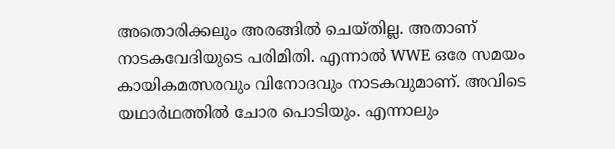അതൊരിക്കലും അരങ്ങിൽ ചെയ്തില്ല. അതാണ് നാടകവേദിയുടെ പരിമിതി. എന്നാൽ WWE ഒരേ സമയം കായികമത്സരവും വിനോദവും നാടകവുമാണ്. അവിടെ യഥാർഥത്തിൽ ചോര പൊടിയും. എന്നാലും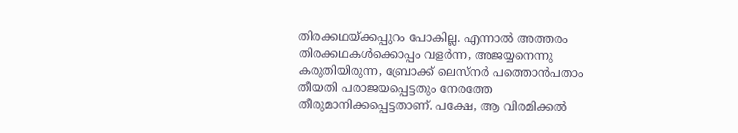തിരക്കഥയ്ക്കപ്പുറം പോകില്ല. എന്നാൽ അത്തരം തിരക്കഥകൾക്കൊപ്പം വളർന്ന, അജയ്യനെന്നു കരുതിയിരുന്ന, ബ്രോക്ക് ലെസ്‌നർ പത്തൊൻപതാം തീയതി പരാജയപ്പെട്ടതും നേരത്തേ തീരുമാനിക്കപ്പെട്ടതാണ്. പക്ഷേ, ആ വിരമിക്കൽ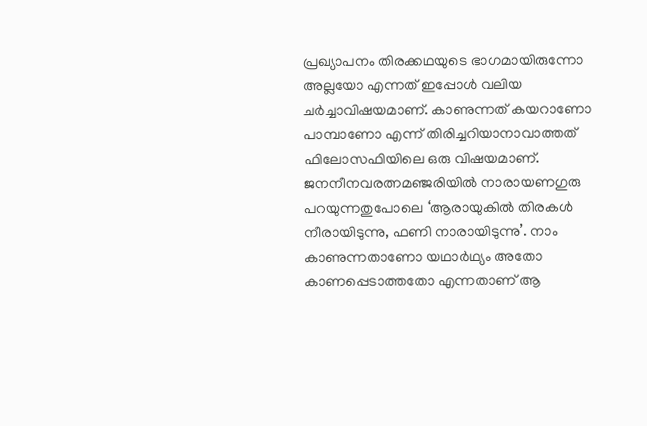പ്രഖ്യാപനം തിരക്കഥയുടെ ഭാഗമായിരുന്നോ അല്ലയോ എന്നത് ഇപ്പോൾ വലിയ ചർച്ചാവിഷയമാണ്. കാണുന്നത് കയറാണോ പാമ്പാണോ എന്ന് തിരിച്ചറിയാനാവാത്തത് ഫിലോസഫിയിലെ ഒരു വിഷയമാണ്. ജനനീനവരത്നമഞ്ജരിയിൽ നാരായണഗുരു പറയുന്നതുപോലെ ‘ആരായുകിൽ തിരകൾ നീരായിടുന്നു, ഫണി നാരായിടുന്നു’. നാം കാണുന്നതാണോ യഥാർഥ്യം അതോ കാണപ്പെടാത്തതോ എന്നതാണ് ആ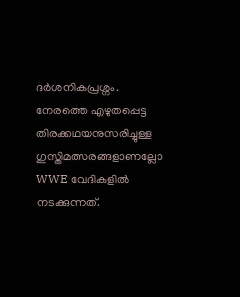ദർശനികപ്രശ്നം. നേരത്തെ എഴുതപ്പെട്ട തിരക്കഥയനുസരിച്ചുള്ള ഗുസ്തിമത്സരങ്ങളാണല്ലോ WWE വേദികളിൽ നടക്കുന്നത്.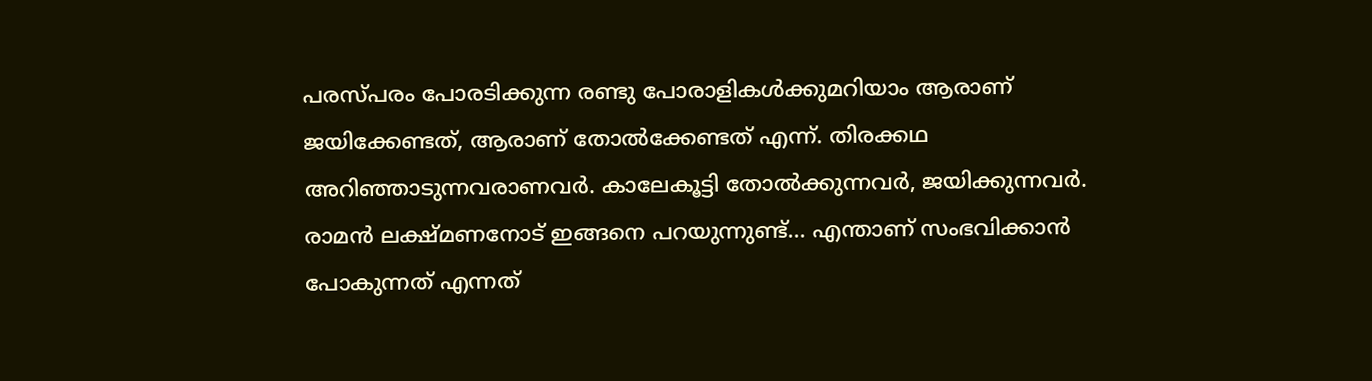പരസ്‌പരം പോരടിക്കുന്ന രണ്ടു പോരാളികൾക്കുമറിയാം ആരാണ് ജയിക്കേണ്ടത്, ആരാണ് തോൽക്കേണ്ടത് എന്ന്. തിരക്കഥ അറിഞ്ഞാടുന്നവരാണവർ. കാലേകൂട്ടി തോൽക്കുന്നവർ, ജയിക്കുന്നവർ. രാമൻ ലക്ഷ്മണനോട് ഇങ്ങനെ പറയുന്നുണ്ട്... എന്താണ് സംഭവിക്കാൻ പോകുന്നത് എന്നത്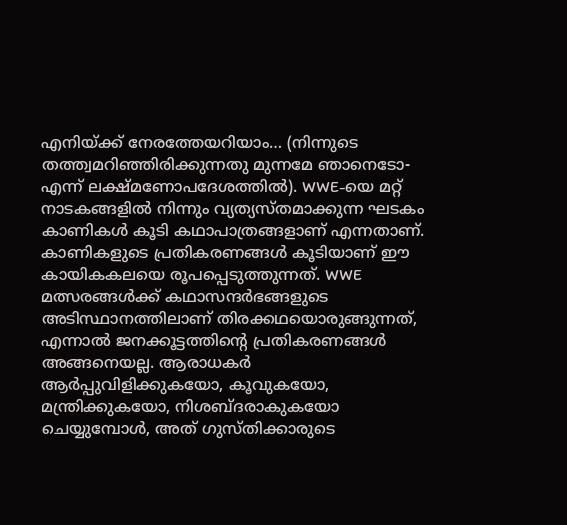എനിയ്ക്ക് നേരത്തേയറിയാം… (നിന്നുടെ തത്ത്വമറിഞ്ഞിരിക്കുന്നതു മുന്നമേ ഞാനെടോ-എന്ന് ലക്ഷ്മണോപദേശത്തിൽ). WWE-യെ മറ്റ് നാടകങ്ങളിൽ നിന്നും വ്യത്യസ്തമാക്കുന്ന ഘടകം കാണികൾ കൂടി കഥാപാത്രങ്ങളാണ് എന്നതാണ്. കാണികളുടെ പ്രതികരണങ്ങൾ കൂടിയാണ് ഈ കായികകലയെ രൂപപ്പെടുത്തുന്നത്. WWE മത്സരങ്ങൾക്ക് കഥാസന്ദർഭങ്ങളുടെ അടിസ്ഥാനത്തിലാണ് തിരക്കഥയൊരുങ്ങുന്നത്, എന്നാൽ ജനക്കൂട്ടത്തിന്റെ പ്രതികരണങ്ങൾ അങ്ങനെയല്ല. ആരാധകർ ആർപ്പുവിളിക്കുകയോ, കൂവുകയോ, മന്ത്രിക്കുകയോ, നിശബ്ദരാകുകയോ ചെയ്യുമ്പോൾ, അത് ഗുസ്തിക്കാരുടെ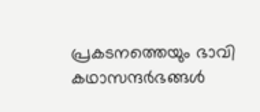പ്രകടനത്തെയും ഭാവി കഥാസന്ദർഭങ്ങൾ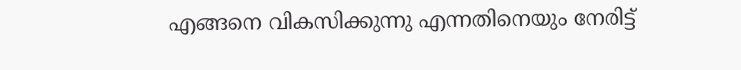എങ്ങനെ വികസിക്കുന്നു എന്നതിനെയും നേരിട്ട്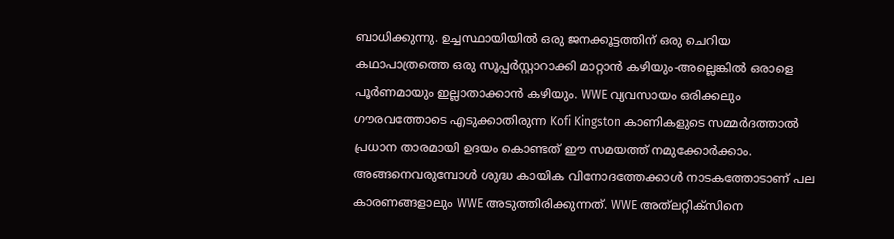ബാധിക്കുന്നു. ഉച്ചസ്ഥായിയിൽ ഒരു ജനക്കൂട്ടത്തിന് ഒരു ചെറിയ കഥാപാത്രത്തെ ഒരു സൂപ്പർസ്റ്റാറാക്കി മാറ്റാൻ കഴിയും-അല്ലെങ്കിൽ ഒരാളെ പൂർണമായും ഇല്ലാതാക്കാൻ കഴിയും. WWE വ്യവസായം ഒരിക്കലും ഗൗരവത്തോടെ എടുക്കാതിരുന്ന Kofi Kingston കാണികളുടെ സമ്മർദത്താൽ പ്രധാന താരമായി ഉദയം കൊണ്ടത് ഈ സമയത്ത് നമുക്കോർക്കാം. അങ്ങനെവരുമ്പോൾ ശുദ്ധ കായിക വിനോദത്തേക്കാൾ നാടകത്തോടാണ് പല കാരണങ്ങളാലും WWE അടുത്തിരിക്കുന്നത്. WWE അത്‌ലറ്റിക്‌സിനെ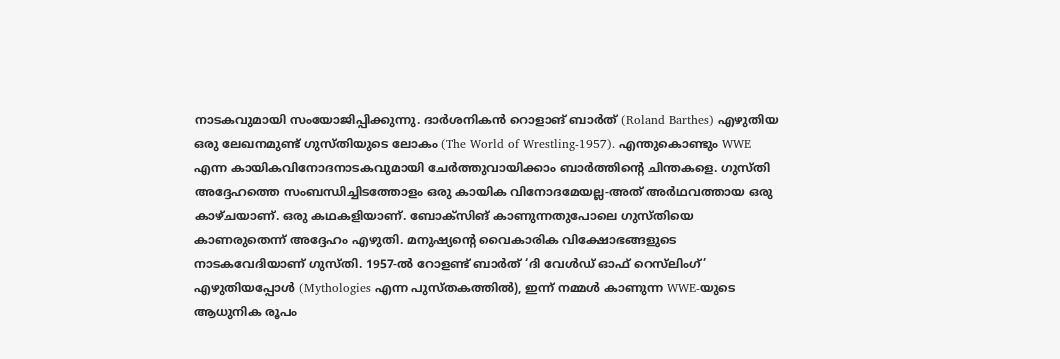നാടകവുമായി സംയോജിപ്പിക്കുന്നു. ദാർശനികൻ റൊളാങ് ബാർത് (Roland Barthes) എഴുതിയ ഒരു ലേഖനമുണ്ട് ഗുസ്തിയുടെ ലോകം (The World of Wrestling-1957). എന്തുകൊണ്ടും WWE എന്ന കായികവിനോദനാടകവുമായി ചേർത്തുവായിക്കാം ബാർത്തിന്റെ ചിന്തകളെ. ഗുസ്തി അദ്ദേഹത്തെ സംബന്ധിച്ചിടത്തോളം ഒരു കായിക വിനോദമേയല്ല-അത് അർഥവത്തായ ഒരു കാഴ്ചയാണ്. ഒരു കഥകളിയാണ്. ബോക്‌സിങ് കാണുന്നതുപോലെ ഗുസ്തിയെ കാണരുതെന്ന് അദ്ദേഹം എഴുതി. മനുഷ്യന്റെ വൈകാരിക വിക്ഷോഭങ്ങളുടെ നാടകവേദിയാണ് ഗുസ്തി. 1957-ൽ റോളണ്ട് ബാർത് ‘ദി വേൾഡ് ഓഫ് റെസ്‌ലിംഗ്’ എഴുതിയപ്പോൾ (Mythologies എന്ന പുസ്തകത്തിൽ), ഇന്ന് നമ്മൾ കാണുന്ന WWE-യുടെ ആധുനിക രൂപം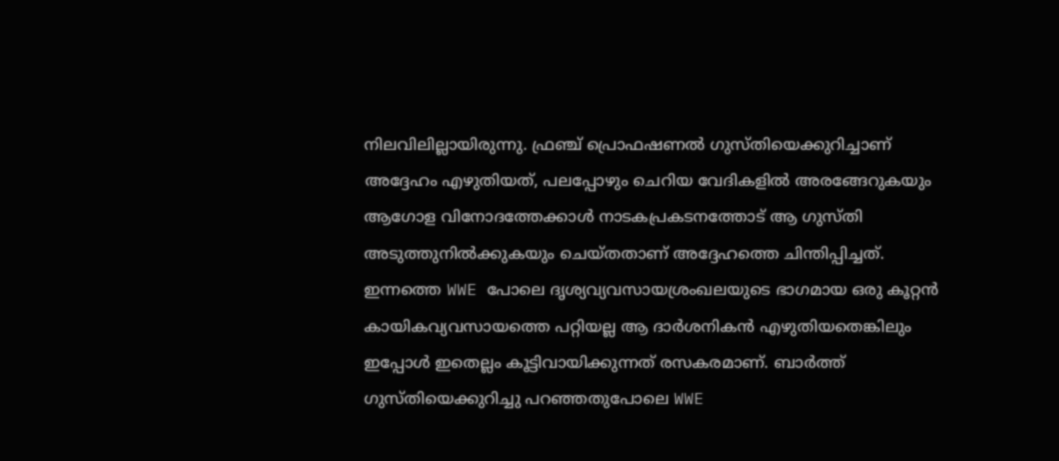നിലവിലില്ലായിരുന്നു. ഫ്രഞ്ച് പ്രൊഫഷണൽ ഗുസ്തിയെക്കുറിച്ചാണ് അദ്ദേഹം എഴുതിയത്, പലപ്പോഴും ചെറിയ വേദികളിൽ അരങ്ങേറുകയും ആഗോള വിനോദത്തേക്കാൾ നാടകപ്രകടനത്തോട് ആ ഗുസ്തി അടുത്തുനിൽക്കുകയും ചെയ്തതാണ് അദ്ദേഹത്തെ ചിന്തിപ്പിച്ചത്. ഇന്നത്തെ WWE പോലെ ദൃശ്യവ്യവസായശ്രംഖലയുടെ ഭാഗമായ ഒരു കൂറ്റൻ കായികവ്യവസായത്തെ പറ്റിയല്ല ആ ദാർശനികൻ എഴുതിയതെങ്കിലും ഇപ്പോൾ ഇതെല്ലം കൂട്ടിവായിക്കുന്നത് രസകരമാണ്. ബാർത്ത് ഗുസ്തിയെക്കുറിച്ചു പറഞ്ഞതുപോലെ WWE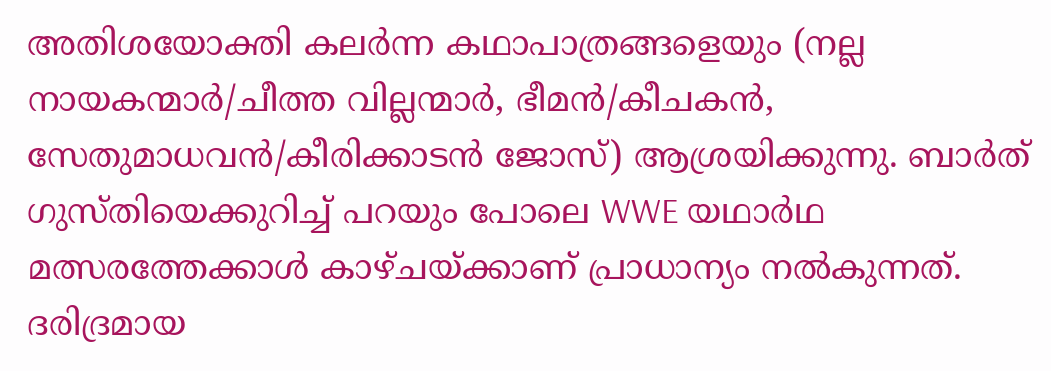അതിശയോക്തി കലർന്ന കഥാപാത്രങ്ങളെയും (നല്ല നായകന്മാർ/ചീത്ത വില്ലന്മാർ, ഭീമൻ/കീചകൻ, സേതുമാധവൻ/കീരിക്കാടൻ ജോസ്) ആശ്രയിക്കുന്നു. ബാർത് ഗുസ്തിയെക്കുറിച്ച് പറയും പോലെ WWE യഥാർഥ മത്സരത്തേക്കാൾ കാഴ്ചയ്ക്കാണ് പ്രാധാന്യം നൽകുന്നത്. ദരിദ്രമായ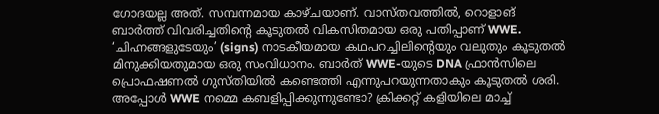ഗോദയല്ല അത്. സമ്പന്നമായ കാഴ്ചയാണ്. വാസ്തവത്തിൽ, റൊളാങ് ബാർത്ത് വിവരിച്ചതിന്റെ കൂടുതൽ വികസിതമായ ഒരു പതിപ്പാണ് WWE. ‘ചിഹ്നങ്ങളുടേയും’ (signs) നാടകീയമായ കഥപറച്ചിലിന്റെയും വലുതും കൂടുതൽ മിനുക്കിയതുമായ ഒരു സംവിധാനം. ബാർത് WWE-യുടെ DNA ഫ്രാൻസിലെ പ്രൊഫഷണൽ ഗുസ്തിയിൽ കണ്ടെത്തി എന്നുപറയുന്നതാകും കൂടുതൽ ശരി. അപ്പോൾ WWE നമ്മെ കബളിപ്പിക്കുന്നുണ്ടോ? ക്രിക്കറ്റ് കളിയിലെ മാച്ച്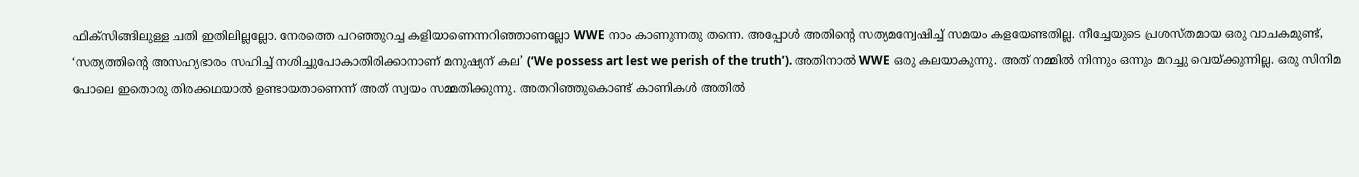ഫിക്‌സിങ്ങിലുള്ള ചതി ഇതിലില്ലല്ലോ. നേരത്തെ പറഞ്ഞുറച്ച കളിയാണെന്നറിഞ്ഞാണല്ലോ WWE നാം കാണുന്നതു തന്നെ. അപ്പോൾ അതിന്റെ സത്യമന്വേഷിച്ച് സമയം കളയേണ്ടതില്ല. നീച്ചേയുടെ പ്രശസ്തമായ ഒരു വാചകമുണ്ട്, ‘സത്യത്തിന്റെ അസഹ്യഭാരം സഹിച്ച് നശിച്ചുപോകാതിരിക്കാനാണ് മനുഷ്യന് കല’ (‘We possess art lest we perish of the truth’). അതിനാൽ WWE ഒരു കലയാകുന്നു. അത് നമ്മിൽ നിന്നും ഒന്നും മറച്ചു വെയ്ക്കുന്നില്ല. ഒരു സിനിമ പോലെ ഇതൊരു തിരക്കഥയാൽ ഉണ്ടായതാണെന്ന് അത് സ്വയം സമ്മതിക്കുന്നു. അതറിഞ്ഞുകൊണ്ട് കാണികൾ അതിൽ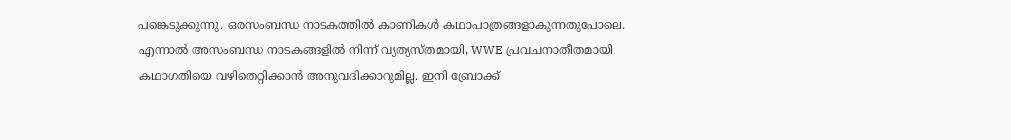പങ്കെടുക്കുന്നു. ഒരസംബന്ധ നാടകത്തിൽ കാണികൾ കഥാപാത്രങ്ങളാകുന്നതുപോലെ. എന്നാൽ അസംബന്ധ നാടകങ്ങളിൽ നിന്ന് വ്യത്യസ്തമായി, WWE പ്രവചനാതീതമായി കഥാഗതിയെ വഴിതെറ്റിക്കാൻ അനുവദിക്കാറുമില്ല. ഇനി ബ്രോക്ക്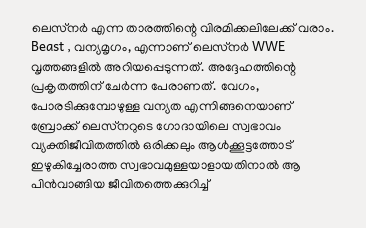ലെസ്‌നർ എന്ന താരത്തിന്റെ വിരമിക്കലിലേക്ക് വരാം. Beast , വന്യമൃഗം, എന്നാണ് ലെസ്‌നർ WWE വൃത്തങ്ങളിൽ അറിയപ്പെടുന്നത്. അദ്ദേഹത്തിന്റെ പ്രകൃതത്തിന് ചേർന്ന പേരാണത്. വേഗം, പോരടിക്കുമ്പോഴുള്ള വന്യത എന്നിങ്ങനെയാണ് ബ്രോക്ക് ലെസ്‌നറുടെ ഗോദായിലെ സ്വഭാവം വ്യക്തിജീവിതത്തിൽ ഒരിക്കലും ആൾക്കൂട്ടത്തോട് ഇഴുകിച്ചേരാത്ത സ്വഭാവമുള്ളയാളായതിനാൽ ആ പിൻവാങ്ങിയ ജീവിതത്തെക്കുറിച്ച്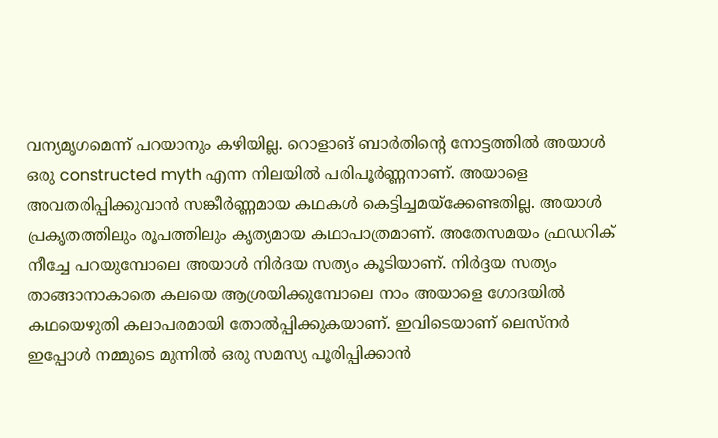വന്യമൃഗമെന്ന് പറയാനും കഴിയില്ല. റൊളാങ് ബാർതിന്റെ നോട്ടത്തിൽ അയാൾ ഒരു constructed myth എന്ന നിലയിൽ പരിപൂർണ്ണനാണ്. അയാളെ അവതരിപ്പിക്കുവാൻ സങ്കീർണ്ണമായ കഥകൾ കെട്ടിച്ചമയ്ക്കേണ്ടതില്ല. അയാൾ പ്രകൃതത്തിലും രൂപത്തിലും കൃത്യമായ കഥാപാത്രമാണ്. അതേസമയം ഫ്രഡറിക് നീച്ചേ പറയുമ്പോലെ അയാൾ നിർദയ സത്യം കൂടിയാണ്. നിർദ്ദയ സത്യം താങ്ങാനാകാതെ കലയെ ആശ്രയിക്കുമ്പോലെ നാം അയാളെ ഗോദയിൽ കഥയെഴുതി കലാപരമായി തോൽപ്പിക്കുകയാണ്. ഇവിടെയാണ് ലെസ്‌നർ ഇപ്പോൾ നമ്മുടെ മുന്നിൽ ഒരു സമസ്യ പൂരിപ്പിക്കാൻ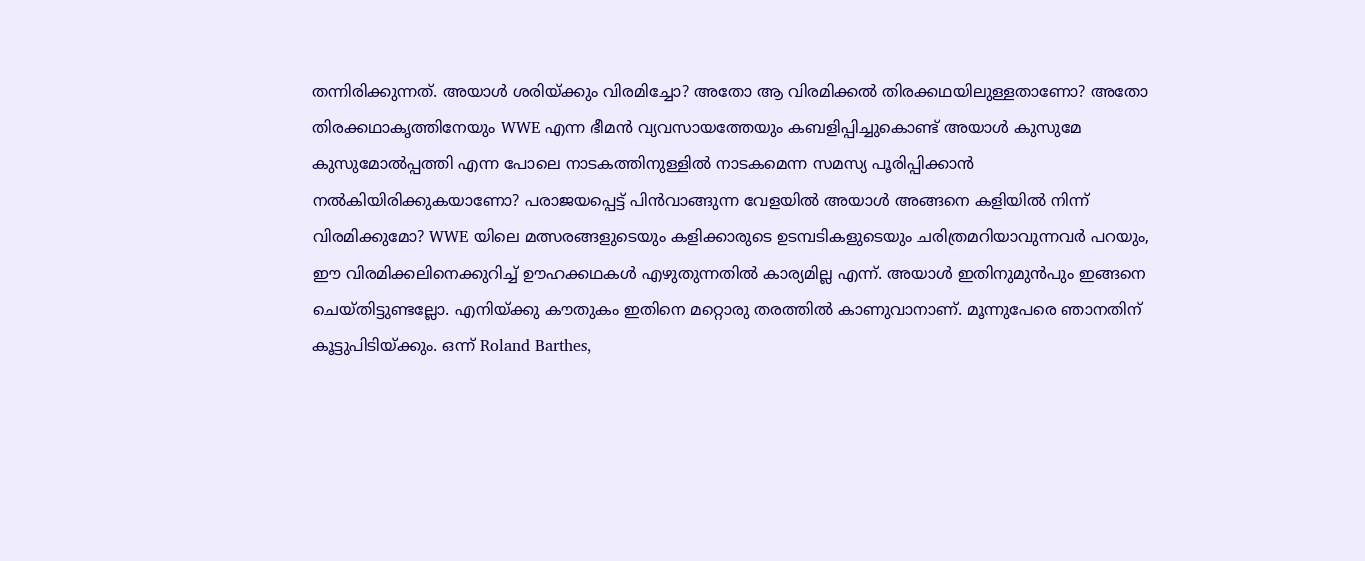തന്നിരിക്കുന്നത്. അയാൾ ശരിയ്ക്കും വിരമിച്ചോ? അതോ ആ വിരമിക്കൽ തിരക്കഥയിലുള്ളതാണോ? അതോ തിരക്കഥാകൃത്തിനേയും WWE എന്ന ഭീമൻ വ്യവസായത്തേയും കബളിപ്പിച്ചുകൊണ്ട് അയാൾ കുസുമേ കുസുമോൽപ്പത്തി എന്ന പോലെ നാടകത്തിനുള്ളിൽ നാടകമെന്ന സമസ്യ പൂരിപ്പിക്കാൻ നൽകിയിരിക്കുകയാണോ? പരാജയപ്പെട്ട് പിൻവാങ്ങുന്ന വേളയിൽ അയാൾ അങ്ങനെ കളിയിൽ നിന്ന് വിരമിക്കുമോ? WWE യിലെ മത്സരങ്ങളുടെയും കളിക്കാരുടെ ഉടമ്പടികളുടെയും ചരിത്രമറിയാവുന്നവർ പറയും, ഈ വിരമിക്കലിനെക്കുറിച്ച് ഊഹക്കഥകൾ എഴുതുന്നതിൽ കാര്യമില്ല എന്ന്. അയാൾ ഇതിനുമുൻപും ഇങ്ങനെ ചെയ്തിട്ടുണ്ടല്ലോ. എനിയ്ക്കു കൗതുകം ഇതിനെ മറ്റൊരു തരത്തിൽ കാണുവാനാണ്. മൂന്നുപേരെ ഞാനതിന് കൂട്ടുപിടിയ്ക്കും. ഒന്ന് Roland Barthes,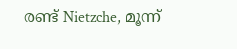രണ്ട്‌ Nietzche, മൂന്ന്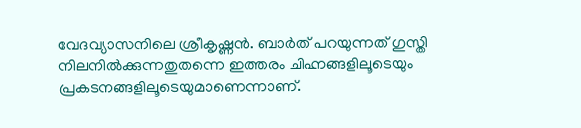വേദവ്യാസനിലെ ശ്രീകൃഷ്ണൻ. ബാർത് പറയുന്നത് ഗുസ്തി നിലനിൽക്കുന്നതുതന്നെ ഇത്തരം ചിഹ്നങ്ങളിലൂടെയും പ്രകടനങ്ങളിലൂടെയുമാണെന്നാണ്.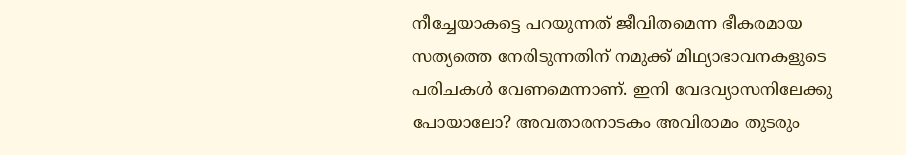നീച്ചേയാകട്ടെ പറയുന്നത് ജീവിതമെന്ന ഭീകരമായ സത്യത്തെ നേരിടുന്നതിന് നമുക്ക് മിഥ്യാഭാവനകളുടെ പരിചകൾ വേണമെന്നാണ്. ഇനി വേദവ്യാസനിലേക്കു പോയാലോ? അവതാരനാടകം അവിരാമം തുടരും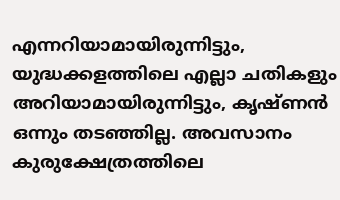എന്നറിയാമായിരുന്നിട്ടും, യുദ്ധക്കളത്തിലെ എല്ലാ ചതികളും അറിയാമായിരുന്നിട്ടും, കൃഷ്ണൻ ഒന്നും തടഞ്ഞില്ല. അവസാനം കുരുക്ഷേത്രത്തിലെ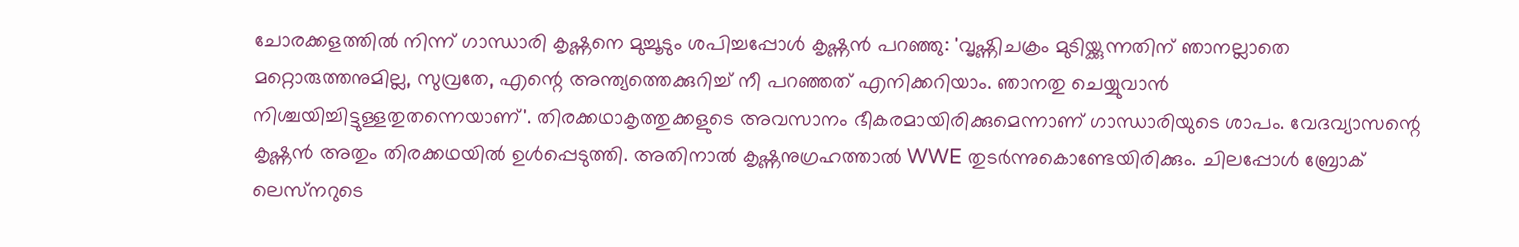ചോരക്കളത്തിൽ നിന്ന് ഗാന്ധാരി കൃഷ്ണനെ മുച്ചൂടും ശപിച്ചപ്പോൾ കൃഷ്ണൻ പറഞ്ഞു: 'വൃഷ്ണിചക്രം മുടിയ്ക്കുന്നതിന് ഞാനല്ലാതെ മറ്റൊരുത്തനുമില്ല, സുവ്രതേ, എന്റെ അന്ത്യത്തെക്കുറിച്ച് നീ പറഞ്ഞത് എനിക്കറിയാം. ഞാനതു ചെയ്യുവാൻ നിശ്ചയിച്ചിട്ടുള്ളതുതന്നെയാണ്'. തിരക്കഥാകൃത്തുക്കളുടെ അവസാനം ഭീകരമായിരിക്കുമെന്നാണ് ഗാന്ധാരിയുടെ ശാപം. വേദവ്യാസന്റെ കൃഷ്ണൻ അതും തിരക്കഥയിൽ ഉൾപ്പെടുത്തി. അതിനാൽ കൃഷ്ണനുഗ്രഹത്താൽ WWE തുടർന്നുകൊണ്ടേയിരിക്കും. ചിലപ്പോൾ ബ്രോക് ലെസ്‌നറുടെ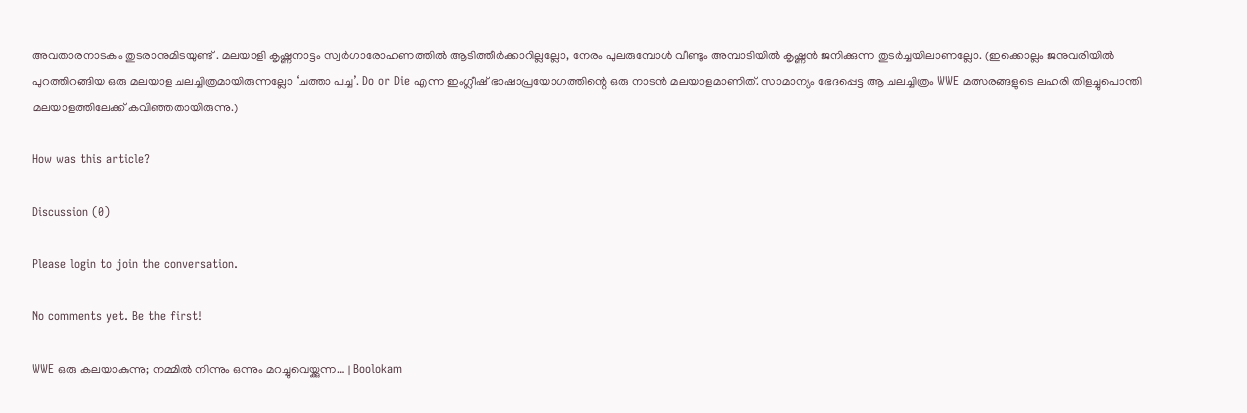അവതാരനാടകം തുടരാനുമിടയുണ്ട് . മലയാളി കൃഷ്ണനാട്ടം സ്വർഗാരോഹണത്തിൽ ആടിത്തീർക്കാറില്ലല്ലോ, നേരം പുലരുമ്പോൾ വീണ്ടും അമ്പാടിയിൽ കൃഷ്ണൻ ജനിക്കുന്ന തുടർച്ചയിലാണല്ലോ. (ഇക്കൊല്ലം ജനുവരിയിൽ പുറത്തിറങ്ങിയ ഒരു മലയാള ചലച്ചിത്രമായിരുന്നല്ലോ ‘ചത്താ പച്ച’. Do or Die എന്ന ഇംഗ്ലീഷ് ഭാഷാപ്രയോഗത്തിന്റെ ഒരു നാടൻ മലയാളമാണിത്. സാമാന്യം ഭേദപ്പെട്ട ആ ചലച്ചിത്രം WWE മത്സരങ്ങളുടെ ലഹരി തിളച്ചുപൊന്തി മലയാളത്തിലേക്ക് കവിഞ്ഞതായിരുന്നു.)

How was this article?

Discussion (0)

Please login to join the conversation.

No comments yet. Be the first!

WWE ഒരു കലയാകുന്നു; നമ്മിൽ നിന്നും ഒന്നും മറച്ചുവെയ്ക്കുന്ന… | Boolokam